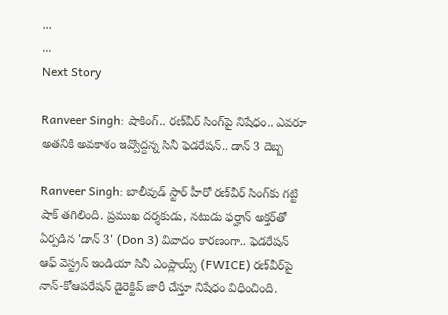...
...
Next Story

Ranveer Singh: షాకింగ్.. రణ్‌వీర్ సింగ్‌పై నిషేధం.. ఎవరూ అతనికి అవకాశం ఇవ్వొద్దన్న సినీ ఫెడరేషన్.. డాన్ 3 దెబ్బ

Ranveer Singh: బాలీవుడ్ స్టార్ హీరో రణ్‌వీర్ సింగ్‌కు గట్టి షాక్ తగిలింది. ప్రముఖ దర్శకుడు, నటుడు ఫర్హాన్ అక్తర్‌తో ఏర్పడిన 'డాన్ 3' (Don 3) వివాదం కారణంగా.. ఫెడరేషన్ ఆఫ్ వెస్ట్రన్ ఇండియా సినీ ఎంప్లాయ్స్ (FWICE) రణ్‌వీర్‌పై నాన్-కోఆపరేషన్ డైరెక్టివ్ జారీ చేస్తూ నిషేధం విధించింది.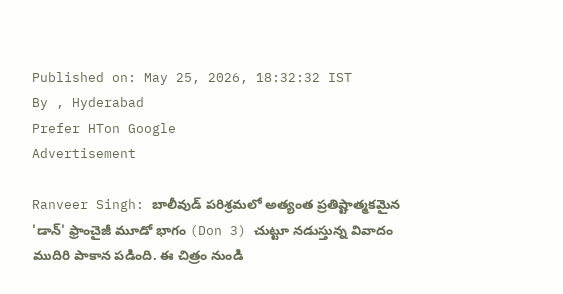Published on: May 25, 2026, 18:32:32 IST
By , Hyderabad
Prefer HTon Google
Advertisement

Ranveer Singh: బాలీవుడ్ పరిశ్రమలో అత్యంత ప్రతిష్టాత్మకమైన 'డాన్' ఫ్రాంచైజీ మూడో భాగం (Don 3) చుట్టూ నడుస్తున్న వివాదం ముదిరి పాకాన పడింది. ఈ చిత్రం నుండి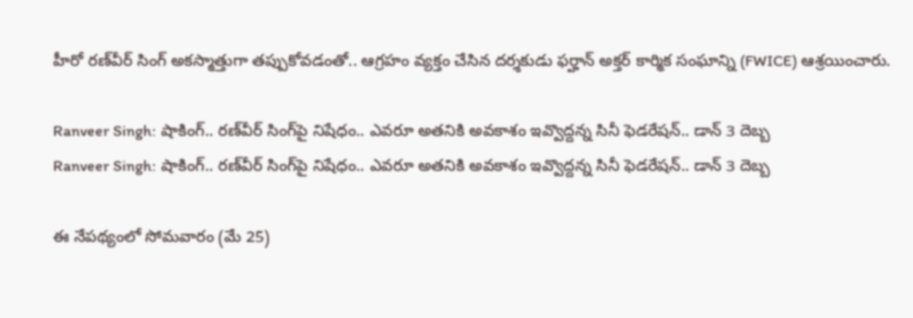హీరో రణ్‌వీర్ సింగ్ అకస్మాత్తుగా తప్పుకోవడంతో.. ఆగ్రహం వ్యక్తం చేసిన దర్శకుడు ఫర్హాన్ అక్తర్ కార్మిక సంఘాన్ని (FWICE) ఆశ్రయించారు.

Ranveer Singh: షాకింగ్.. రణ్‌వీర్ సింగ్‌పై నిషేధం.. ఎవరూ అతనికి అవకాశం ఇవ్వొద్దన్న సినీ ఫెడరేషన్.. డాన్ 3 దెబ్బ
Ranveer Singh: షాకింగ్.. రణ్‌వీర్ సింగ్‌పై నిషేధం.. ఎవరూ అతనికి అవకాశం ఇవ్వొద్దన్న సినీ ఫెడరేషన్.. డాన్ 3 దెబ్బ

ఈ నేపథ్యంలో సోమవారం (మే 25)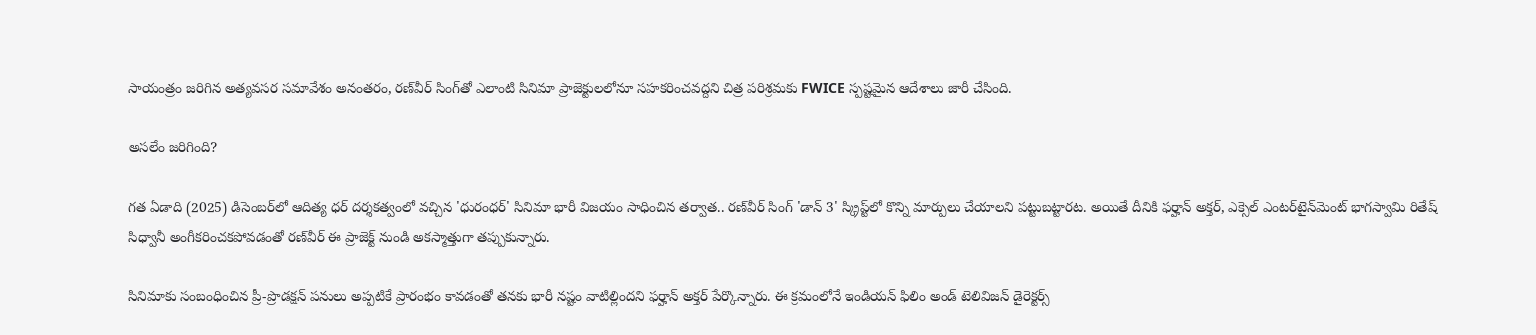సాయంత్రం జరిగిన అత్యవసర సమావేశం అనంతరం, రణ్‌వీర్ సింగ్‌తో ఎలాంటి సినిమా ప్రాజెక్టులలోనూ సహకరించవద్దని చిత్ర పరిశ్రమకు FWICE స్పష్టమైన ఆదేశాలు జారీ చేసింది.

అసలేం జరిగింది?

గత ఏడాది (2025) డిసెంబర్‌లో ఆదిత్య ధర్ దర్శకత్వంలో వచ్చిన 'ధురంధర్' సినిమా భారీ విజయం సాధించిన తర్వాత.. రణ్‌వీర్ సింగ్ 'డాన్ 3' స్క్రిప్ట్‌లో కొన్ని మార్పులు చేయాలని పట్టుబట్టారట. అయితే దీనికి ఫర్హాన్ అక్తర్, ఎక్సెల్ ఎంటర్‌టైన్‌మెంట్ భాగస్వామి రితేష్ సిధ్వానీ అంగీకరించకపోవడంతో రణ్‌వీర్ ఈ ప్రాజెక్ట్ నుండి అకస్మాత్తుగా తప్పుకున్నారు.

సినిమాకు సంబంధించిన ప్రీ-ప్రొడక్షన్ పనులు అప్పటికే ప్రారంభం కావడంతో తనకు భారీ నష్టం వాటిల్లిందని ఫర్హాన్ అక్తర్ పేర్కొన్నారు. ఈ క్రమంలోనే ఇండియన్ ఫిలిం అండ్ టెలివిజన్ డైరెక్టర్స్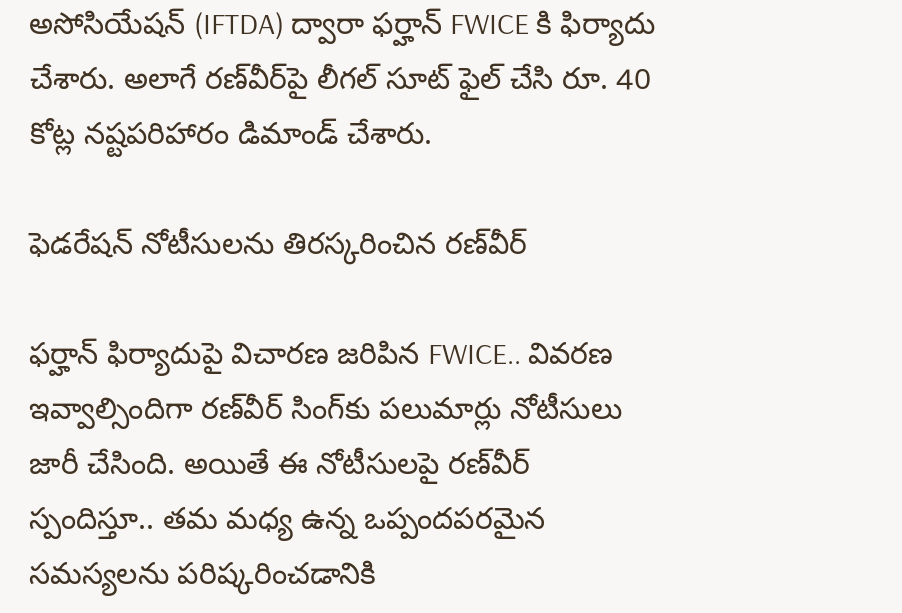అసోసియేషన్ (IFTDA) ద్వారా ఫర్హాన్ FWICE కి ఫిర్యాదు చేశారు. అలాగే రణ్‌వీర్‌పై లీగల్ సూట్ ఫైల్ చేసి రూ. 40 కోట్ల నష్టపరిహారం డిమాండ్ చేశారు.

ఫెడరేషన్ నోటీసులను తిరస్కరించిన రణ్‌వీర్

ఫర్హాన్ ఫిర్యాదుపై విచారణ జరిపిన FWICE.. వివరణ ఇవ్వాల్సిందిగా రణ్‌వీర్ సింగ్‌కు పలుమార్లు నోటీసులు జారీ చేసింది. అయితే ఈ నోటీసులపై రణ్‌వీర్ స్పందిస్తూ.. తమ మధ్య ఉన్న ఒప్పందపరమైన సమస్యలను పరిష్కరించడానికి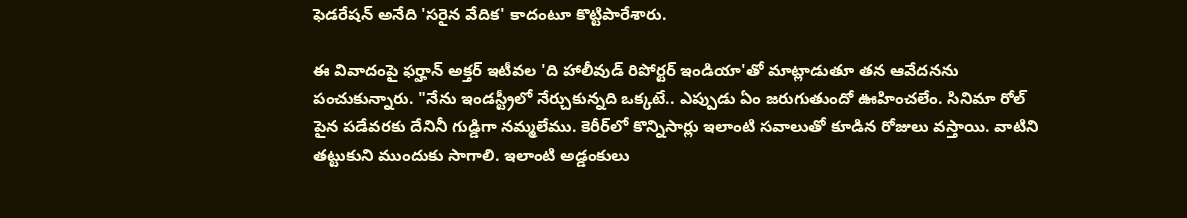ఫెడరేషన్ అనేది 'సరైన వేదిక' కాదంటూ కొట్టిపారేశారు.

ఈ వివాదంపై ఫర్హాన్ అక్తర్ ఇటీవల 'ది హాలీవుడ్ రిపోర్టర్ ఇండియా'తో మాట్లాడుతూ తన ఆవేదనను పంచుకున్నారు. "నేను ఇండస్ట్రీలో నేర్చుకున్నది ఒక్కటే.. ఎప్పుడు ఏం జరుగుతుందో ఊహించలేం. సినిమా రోల్ పైన పడేవరకు దేనినీ గుడ్డిగా నమ్మలేము. కెరీర్‌లో కొన్నిసార్లు ఇలాంటి సవాలుతో కూడిన రోజులు వస్తాయి. వాటిని తట్టుకుని ముందుకు సాగాలి. ఇలాంటి అడ్డంకులు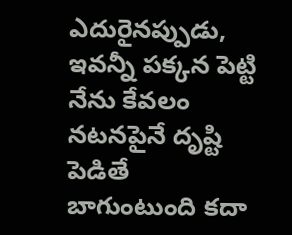ఎదురైనప్పుడు, ఇవన్నీ పక్కన పెట్టి నేను కేవలం నటనపైనే దృష్టి పెడితే బాగుంటుంది కదా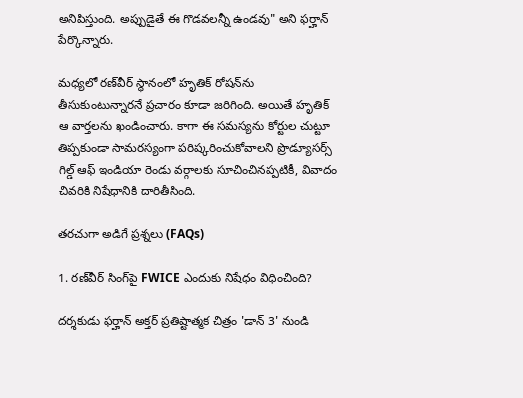అనిపిస్తుంది. అప్పుడైతే ఈ గొడవలన్నీ ఉండవు" అని ఫర్హాన్ పేర్కొన్నారు.

మధ్యలో రణ్‌వీర్ స్థానంలో హృతిక్ రోషన్‌ను తీసుకుంటున్నారనే ప్రచారం కూడా జరిగింది. అయితే హృతిక్ ఆ వార్తలను ఖండించారు. కాగా ఈ సమస్యను కోర్టుల చుట్టూ తిప్పకుండా సామరస్యంగా పరిష్కరించుకోవాలని ప్రొడ్యూసర్స్ గిల్డ్ ఆఫ్ ఇండియా రెండు వర్గాలకు సూచించినప్పటికీ, వివాదం చివరికి నిషేధానికి దారితీసింది.

తరచుగా అడిగే ప్రశ్నలు (FAQs)

1. రణ్‌వీర్ సింగ్‌పై FWICE ఎందుకు నిషేధం విధించింది?

దర్శకుడు ఫర్హాన్ అక్తర్ ప్రతిష్టాత్మక చిత్రం 'డాన్ 3' నుండి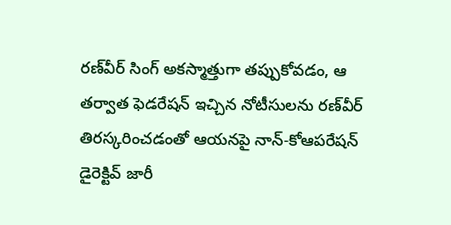రణ్‌వీర్ సింగ్ అకస్మాత్తుగా తప్పుకోవడం, ఆ తర్వాత ఫెడరేషన్ ఇచ్చిన నోటీసులను రణ్‌వీర్ తిరస్కరించడంతో ఆయనపై నాన్-కోఆపరేషన్ డైరెక్టివ్ జారీ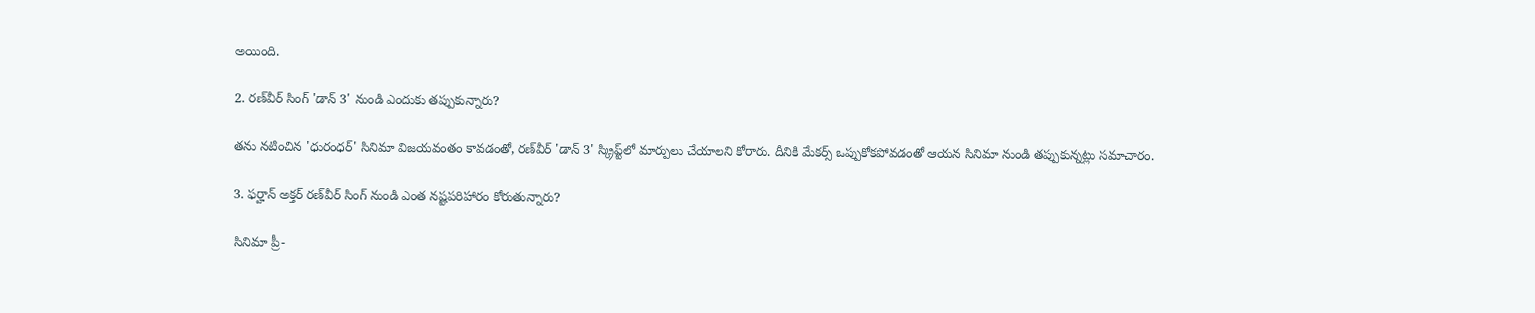అయింది.

2. రణ్‌వీర్ సింగ్ 'డాన్ 3' నుండి ఎందుకు తప్పుకున్నారు?

తను నటించిన 'ధురంధర్' సినిమా విజయవంతం కావడంతో, రణ్‌వీర్ 'డాన్ 3' స్క్రిప్ట్‌లో మార్పులు చేయాలని కోరారు. దీనికి మేకర్స్ ఒప్పుకోకపోవడంతో ఆయన సినిమా నుండి తప్పుకున్నట్లు సమాచారం.

3. ఫర్హాన్ అక్తర్ రణ్‌వీర్ సింగ్ నుండి ఎంత నష్టపరిహారం కోరుతున్నారు?

సినిమా ప్రీ-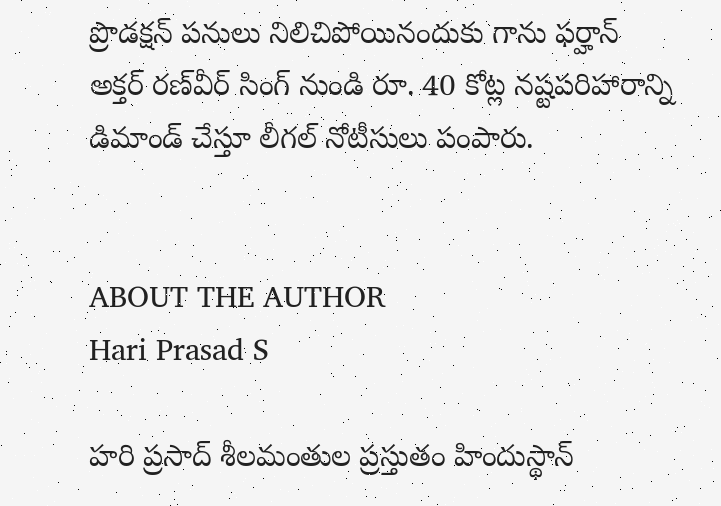ప్రొడక్షన్ పనులు నిలిచిపోయినందుకు గాను ఫర్హాన్ అక్తర్ రణ్‌వీర్ సింగ్ నుండి రూ. 40 కోట్ల నష్టపరిహారాన్ని డిమాండ్ చేస్తూ లీగల్ నోటీసులు పంపారు.


ABOUT THE AUTHOR
Hari Prasad S

హరి ప్రసాద్ శీలమంతుల ప్రస్తుతం హిందుస్థాన్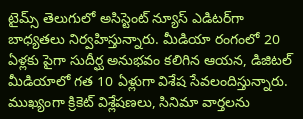టైమ్స్ తెలుగులో అసిస్టెంట్ న్యూస్ ఎడిటర్‌గా బాధ్యతలు నిర్వహిస్తున్నారు. మీడియా రంగంలో 20 ఏళ్లకు పైగా సుదీర్ఘ అనుభవం కలిగిన ఆయన, డిజిటల్ మీడియాలో గత 10 ఏళ్లుగా విశేష సేవలందిస్తున్నారు. ముఖ్యంగా క్రికెట్ విశ్లేషణలు, సినిమా వార్తలను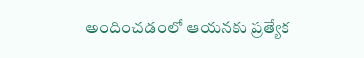అందించడంలో ఆయనకు ప్రత్యేక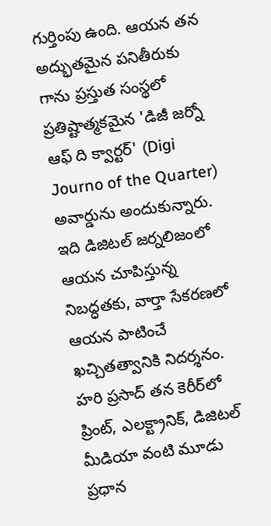గుర్తింపు ఉంది. ఆయన తన అద్భుతమైన పనితీరుకు గాను ప్రస్తుత సంస్థలో ప్రతిష్టాత్మకమైన 'డిజీ జర్నో ఆఫ్ ది క్వార్టర్' (Digi Journo of the Quarter) అవార్డును అందుకున్నారు. ఇది డిజిటల్ జర్నలిజంలో ఆయన చూపిస్తున్న నిబద్ధతకు, వార్తా సేకరణలో ఆయన పాటించే ఖచ్చితత్వానికి నిదర్శనం. హరి ప్రసాద్ తన కెరీర్‌లో ప్రింట్, ఎలక్ట్రానిక్, డిజిటల్ మీడియా వంటి మూడు ప్రధాన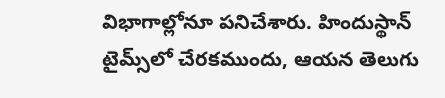విభాగాల్లోనూ పనిచేశారు. హిందుస్థాన్ టైమ్స్‌లో చేరకముందు, ఆయన తెలుగు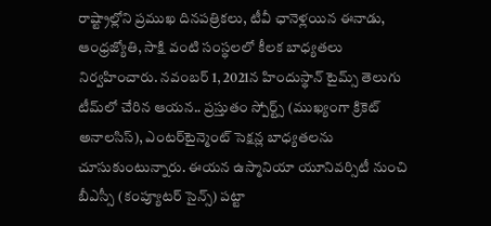రాష్ట్రాల్లోని ప్రముఖ దినపత్రికలు, టీవీ ఛానెళ్లయిన ఈనాడు, ఆంధ్రజ్యోతి, సాక్షి వంటి సంస్థలలో కీలక బాధ్యతలు నిర్వహించారు. నవంబర్ 1, 2021న హిందుస్థాన్ టైమ్స్ తెలుగు టీమ్‌లో చేరిన ఆయన.. ప్రస్తుతం స్పోర్ట్స్ (ముఖ్యంగా క్రికెట్ అనాలసిస్), ఎంటర్‌టైన్మెంట్ సెక్షన్ల బాధ్యతలను చూసుకుంటున్నారు. ఈయన ఉస్మానియా యూనివర్సిటీ నుంచి బీఎస్సీ (కంప్యూటర్ సైన్స్) పట్టా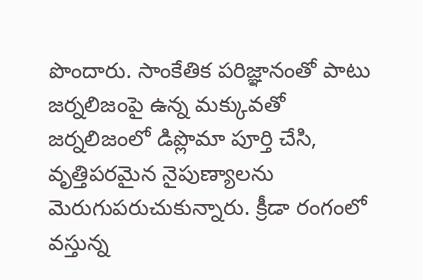పొందారు. సాంకేతిక పరిజ్ఞానంతో పాటు జర్నలిజంపై ఉన్న మక్కువతో జర్నలిజంలో డిప్లొమా పూర్తి చేసి, వృత్తిపరమైన నైపుణ్యాలను మెరుగుపరుచుకున్నారు. క్రీడా రంగంలో వస్తున్న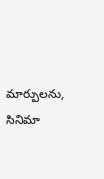మార్పులను, సినిమా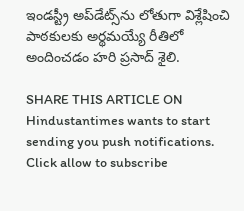ఇండస్ట్రీ అప్‌డేట్స్‌ను లోతుగా విశ్లేషించి పాఠకులకు అర్థమయ్యే రీతిలో అందించడం హరి ప్రసాద్ శైలి.

SHARE THIS ARTICLE ON
Hindustantimes wants to start sending you push notifications. Click allow to subscribe